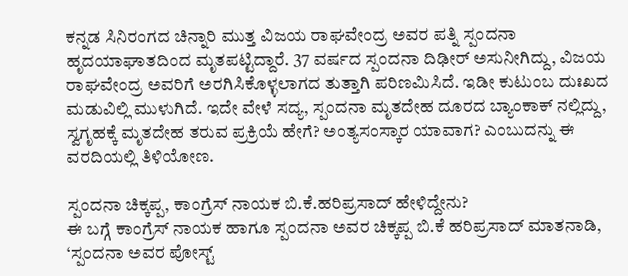ಕನ್ನಡ ಸಿನಿರಂಗದ ಚಿನ್ನಾರಿ ಮುತ್ತ ವಿಜಯ ರಾಘವೇಂದ್ರ ಅವರ ಪತ್ನಿ ಸ್ಪಂದನಾ ಹೃದಯಾಘಾತದಿಂದ ಮೃತಪಟ್ಟಿದ್ದಾರೆ. 37 ವರ್ಷದ ಸ್ಪಂದನಾ ದಿಢೀರ್ ಅಸುನೀಗಿದ್ದು, ವಿಜಯ ರಾಘವೇಂದ್ರ ಅವರಿಗೆ ಅರಗಿಸಿಕೊಳ್ಳಲಾಗದ ತುತ್ತಾಗಿ ಪರಿಣಮಿಸಿದೆ. ಇಡೀ ಕುಟುಂಬ ದುಃಖದ ಮಡುವಿಲ್ಲಿ ಮುಳುಗಿದೆ. ಇದೇ ವೇಳೆ ಸದ್ಯ, ಸ್ಪಂದನಾ ಮೃತದೇಹ ದೂರದ ಬ್ಯಾಂಕಾಕ್ ನಲ್ಲಿದ್ದು, ಸ್ವಗೃಹಕ್ಕೆ ಮೃತದೇಹ ತರುವ ಪ್ರಕ್ರಿಯೆ ಹೇಗೆ? ಅಂತ್ಯಸಂಸ್ಕಾರ ಯಾವಾಗ? ಎಂಬುದನ್ನು ಈ ವರದಿಯಲ್ಲಿ ತಿಳಿಯೋಣ.

ಸ್ಪಂದನಾ ಚಿಕ್ಕಪ್ಪ, ಕಾಂಗ್ರೆಸ್ ನಾಯಕ ಬಿ.ಕೆ.ಹರಿಪ್ರಸಾದ್ ಹೇಳಿದ್ದೇನು?
ಈ ಬಗ್ಗೆ ಕಾಂಗ್ರೆಸ್ ನಾಯಕ ಹಾಗೂ ಸ್ಪಂದನಾ ಅವರ ಚಿಕ್ಕಪ್ಪ ಬಿ.ಕೆ ಹರಿಪ್ರಸಾದ್ ಮಾತನಾಡಿ, ‘ಸ್ಪಂದನಾ ಅವರ ಪೋಸ್ಟ್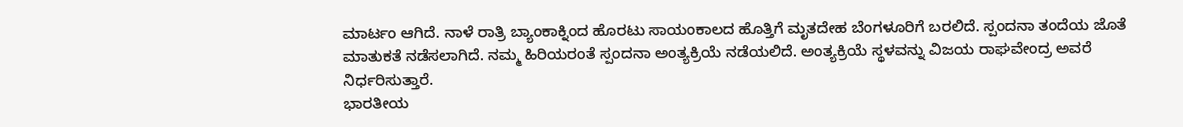ಮಾರ್ಟಂ ಆಗಿದೆ. ನಾಳೆ ರಾತ್ರಿ ಬ್ಯಾಂಕಾಕ್ನಿಂದ ಹೊರಟು ಸಾಯಂಕಾಲದ ಹೊತ್ತಿಗೆ ಮೃತದೇಹ ಬೆಂಗಳೂರಿಗೆ ಬರಲಿದೆ. ಸ್ಪಂದನಾ ತಂದೆಯ ಜೊತೆ ಮಾತುಕತೆ ನಡೆಸಲಾಗಿದೆ. ನಮ್ಮ ಹಿರಿಯರಂತೆ ಸ್ಪಂದನಾ ಅಂತ್ಯಕ್ರಿಯೆ ನಡೆಯಲಿದೆ. ಅಂತ್ಯಕ್ರಿಯೆ ಸ್ಥಳವನ್ನು ವಿಜಯ ರಾಘವೇಂದ್ರ ಅವರೆ ನಿರ್ಧರಿಸುತ್ತಾರೆ.
ಭಾರತೀಯ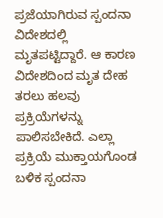ಪ್ರಜೆಯಾಗಿರುವ ಸ್ಪಂದನಾ ವಿದೇಶದಲ್ಲಿ ಮೃತಪಟ್ಟಿದ್ದಾರೆ. ಆ ಕಾರಣ ವಿದೇಶದಿಂದ ಮೃತ ದೇಹ ತರಲು ಹಲವು ಪ್ರಕ್ರಿಯೆಗಳನ್ನು ಪಾಲಿಸಬೇಕಿದೆ. ಎಲ್ಲಾ ಪ್ರಕ್ರಿಯೆ ಮುಕ್ತಾಯಗೊಂಡ ಬಳಿಕ ಸ್ಪಂದನಾ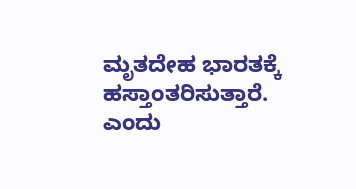ಮೃತದೇಹ ಭಾರತಕ್ಕೆ ಹಸ್ತಾಂತರಿಸುತ್ತಾರೆ. ಎಂದು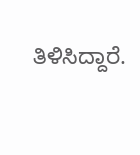ತಿಳಿಸಿದ್ದಾರೆ.